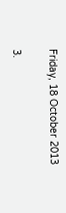Friday, 18 October 2013

3.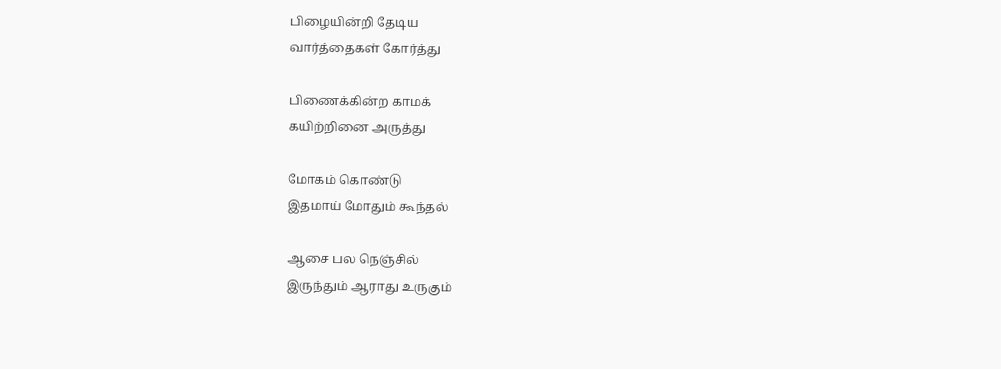பிழையின்றி தேடிய
வார்த்தைகள் கோர்த்து

பிணைக்கின்ற காமக்
கயிற்றினை அருத்து

மோகம் கொண்டு
இதமாய் மோதும் கூந்தல்

ஆசை பல நெஞ்சில்
இருந்தும் ஆராது உருகும்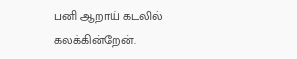பனி ஆறாய் கடலில்
கலக்கின்றேன்.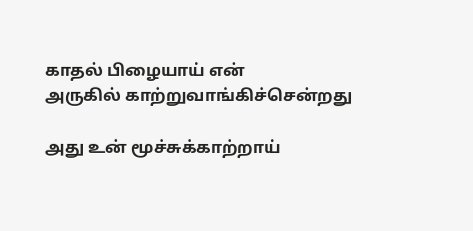காதல் பிழையாய் என்
அருகில் காற்றுவாங்கிச்சென்றது

அது உன் மூச்சுக்காற்றாய்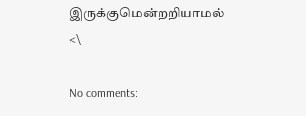இருக்குமென்றறியாமல் <\

No comments: